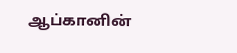ஆப்கானின்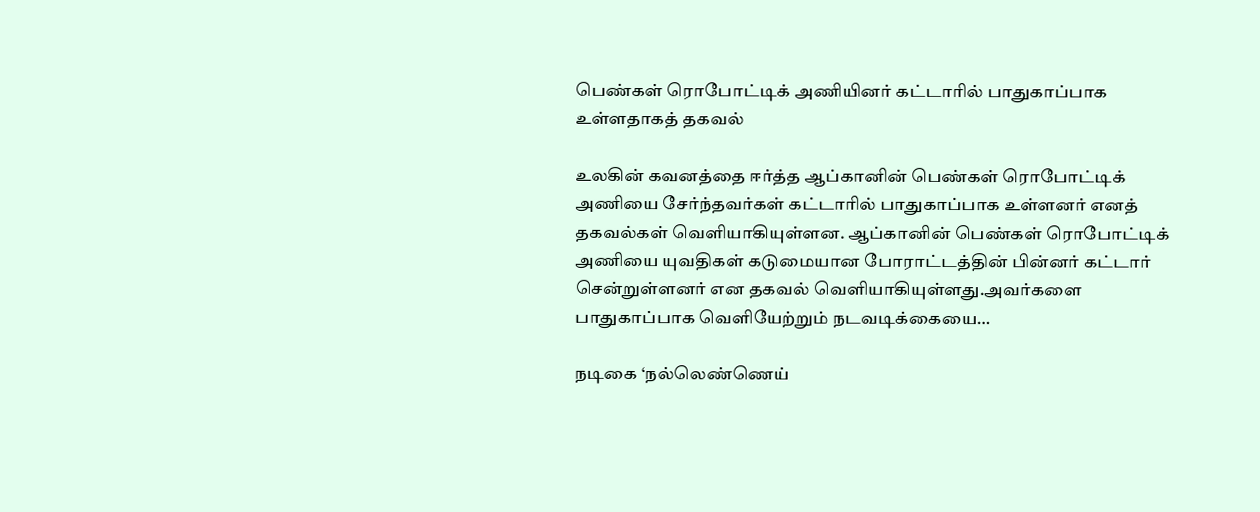பெண்கள் ரொபோட்டிக் அணியினர் கட்டாரில் பாதுகாப்பாக உள்ளதாகத் தகவல்

உலகின் கவனத்தை ஈர்த்த ஆப்கானின் பெண்கள் ரொபோட்டிக் அணியை சேர்ந்தவர்கள் கட்டாரில் பாதுகாப்பாக உள்ளனர் எனத் தகவல்கள் வெளியாகியுள்ளன. ஆப்கானின் பெண்கள் ரொபோட்டிக் அணியை யுவதிகள் கடுமையான போராட்டத்தின் பின்னர் கட்டார் சென்றுள்ளனர் என தகவல் வெளியாகியுள்ளது.அவர்களை பாதுகாப்பாக வெளியேற்றும் நடவடிக்கையை…

நடிகை ‘நல்லெண்ணெய்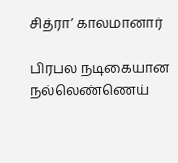சித்ரா’ காலமானார்

பிரபல நடிகையான நல்லெண்ணெய்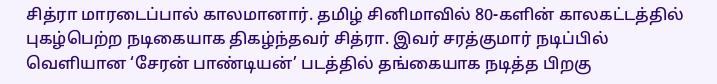சித்ரா மாரடைப்பால் காலமானார். தமிழ் சினிமாவில் 80-களின் காலகட்டத்தில் புகழ்பெற்ற நடிகையாக திகழ்ந்தவர் சித்ரா. இவர் சரத்குமார் நடிப்பில் வெளியான ‘சேரன் பாண்டியன்’ படத்தில் தங்கையாக நடித்த பிறகு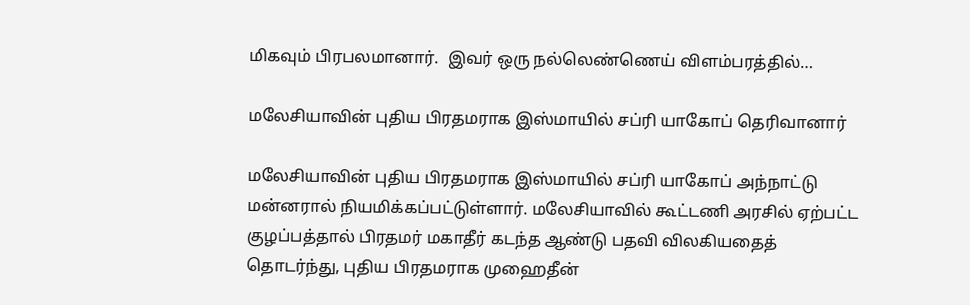மிகவும் பிரபலமானார்.  இவர் ஒரு நல்லெண்ணெய் விளம்பரத்தில்…

மலேசியாவின் புதிய பிரதமராக இஸ்மாயில் சப்ரி யாகோப் தெரிவானார்

மலேசியாவின் புதிய பிரதமராக இஸ்மாயில் சப்ரி யாகோப் அந்நாட்டு மன்னரால் நியமிக்கப்பட்டுள்ளார். மலேசியாவில் கூட்டணி அரசில் ஏற்பட்ட குழப்பத்தால் பிரதமர் மகாதீர் கடந்த ஆண்டு பதவி விலகியதைத் தொடர்ந்து, புதிய பிரதமராக முஹைதீன்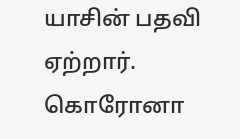யாசின் பதவி ஏற்றார். கொரோனா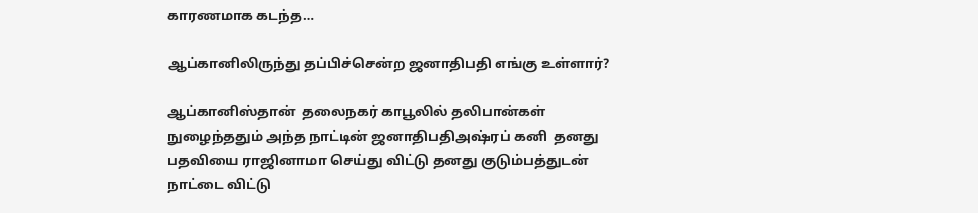காரணமாக கடந்த…

ஆப்கானிலிருந்து தப்பிச்சென்ற ஜனாதிபதி எங்கு உள்ளார்?

ஆப்கானிஸ்தான்  தலைநகர் காபூலில் தலிபான்கள் நுழைந்ததும் அந்த நாட்டின் ஜனாதிபதிஅஷ்ரப் கனி  தனது பதவியை ராஜினாமா செய்து விட்டு தனது குடும்பத்துடன் நாட்டை விட்டு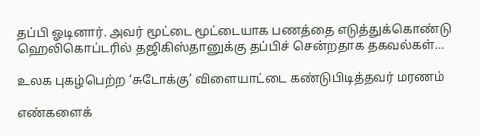தப்பி ஓடினார். அவர் மூட்டை மூட்டையாக பணத்தை எடுத்துக்கொண்டு ஹெலிகொப்டரில் தஜிகிஸ்தானுக்கு தப்பிச் சென்றதாக தகவல்கள்…

உலக புகழ்பெற்ற ‘சுடோக்கு’ விளையாட்டை கண்டுபிடித்தவர் மரணம்

எண்களைக்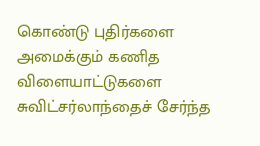கொண்டு புதிர்களை அமைக்கும் கணித விளையாட்டுகளை சுவிட்சர்லாந்தைச் சேர்ந்த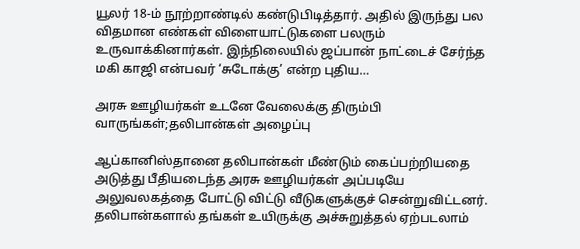யூலர் 18-ம் நூற்றாண்டில் கண்டுபிடித்தார். அதில் இருந்து பல விதமான எண்கள் விளையாட்டுகளை பலரும் உருவாக்கினார்கள். இந்நிலையில் ஜப்பான் நாட்டைச் சேர்ந்த மகி காஜி என்பவர் ‘சுடோக்கு’ என்ற புதிய…

அரசு ஊழியர்கள் உடனே வேலைக்கு திரும்பி வாருங்கள்;தலிபான்கள் அழைப்பு

ஆப்கானிஸ்தானை தலிபான்கள் மீண்டும் கைப்பற்றியதை அடுத்து பீதியடைந்த அரசு ஊழியர்கள் அப்படியே அலுவலகத்தை போட்டு விட்டு வீடுகளுக்குச் சென்றுவிட்டனர். தலிபான்களால் தங்கள் உயிருக்கு அச்சுறுத்தல் ஏற்படலாம்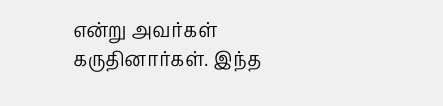என்று அவர்கள் கருதினார்கள். இந்த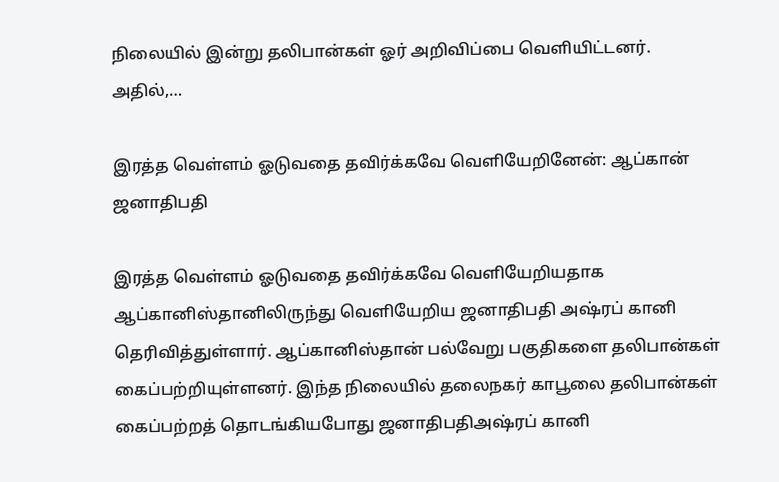நிலையில் இன்று தலிபான்கள் ஓர் அறிவிப்பை வெளியிட்டனர். அதில்,…

இரத்த வெள்ளம் ஓடுவதை தவிர்க்கவே வெளியேறினேன்: ஆப்கான் ஜனாதிபதி

இரத்த வெள்ளம் ஓடுவதை தவிர்க்கவே வெளியேறியதாக ஆப்கானிஸ்தானிலிருந்து வெளியேறிய ஜனாதிபதி அஷ்ரப் கானி தெரிவித்துள்ளார். ஆப்கானிஸ்தான் பல்வேறு பகுதிகளை தலிபான்கள் கைப்பற்றியுள்ளனர். இந்த நிலையில் தலைநகர் காபூலை தலிபான்கள் கைப்பற்றத் தொடங்கியபோது ஜனாதிபதிஅஷ்ரப் கானி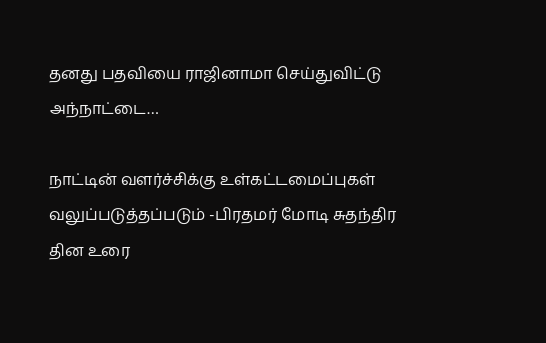தனது பதவியை ராஜினாமா செய்துவிட்டு அந்நாட்டை…

நாட்டின் வளர்ச்சிக்கு உள்கட்டமைப்புகள் வலுப்படுத்தப்படும் -பிரதமர் மோடி சுதந்திர தின உரை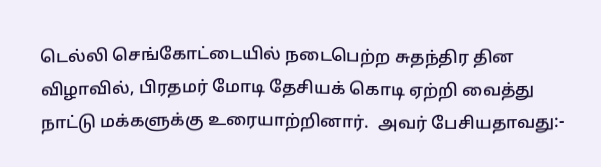டெல்லி செங்கோட்டையில் நடைபெற்ற சுதந்திர தின விழாவில், பிரதமர் மோடி தேசியக் கொடி ஏற்றி வைத்து நாட்டு மக்களுக்கு உரையாற்றினார்.  அவர் பேசியதாவது:-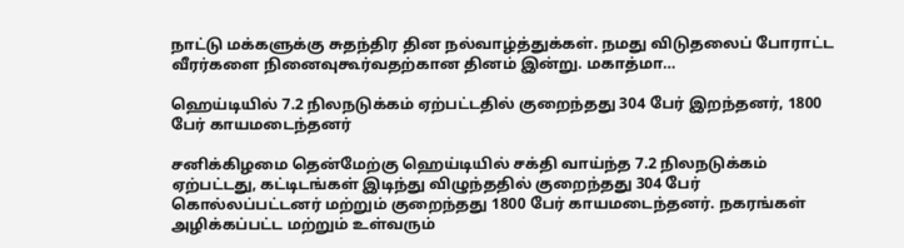நாட்டு மக்களுக்கு சுதந்திர தின நல்வாழ்த்துக்கள். நமது விடுதலைப் போராட்ட வீரர்களை நினைவுகூர்வதற்கான தினம் இன்று. மகாத்மா…

ஹெய்டியில் 7.2 நிலநடுக்கம் ஏற்பட்டதில் குறைந்தது 304 பேர் இறந்தனர், 1800 பேர் காயமடைந்தனர்

சனிக்கிழமை தென்மேற்கு ஹெய்டியில் சக்தி வாய்ந்த 7.2 நிலநடுக்கம் ஏற்பட்டது, கட்டிடங்கள் இடிந்து விழுந்ததில் குறைந்தது 304 பேர் கொல்லப்பட்டனர் மற்றும் குறைந்தது 1800 பேர் காயமடைந்தனர். நகரங்கள் அழிக்கப்பட்ட மற்றும் உள்வரும்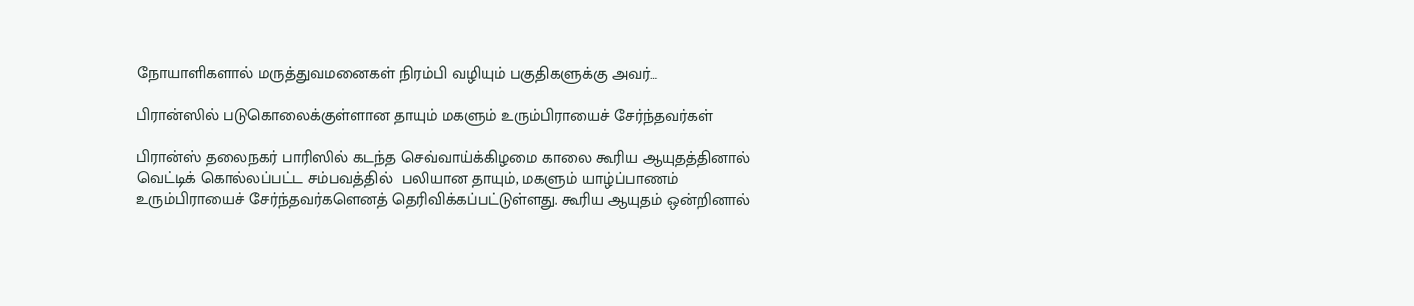நோயாளிகளால் மருத்துவமனைகள் நிரம்பி வழியும் பகுதிகளுக்கு அவர்…

பிரான்ஸில் படுகொலைக்குள்ளான தாயும் மகளும் உரும்பிராயைச் சேர்ந்தவர்கள்

பிரான்ஸ் தலைநகர் பாரிஸில் கடந்த செவ்வாய்க்கிழமை காலை கூரிய ஆயுதத்தினால் வெட்டிக் கொல்லப்பட்ட சம்பவத்தில்  பலியான தாயும், மகளும் யாழ்ப்பாணம் உரும்பிராயைச் சேர்ந்தவர்களெனத் தெரிவிக்கப்பட்டுள்ளது. கூரிய ஆயுதம் ஒன்றினால்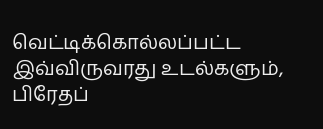வெட்டிக்கொல்லப்பட்ட இவ்விருவரது உடல்களும், பிரேதப்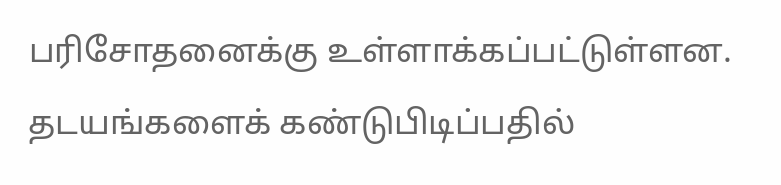பரிசோதனைக்கு உள்ளாக்கப்பட்டுள்ளன. தடயங்களைக் கண்டுபிடிப்பதில்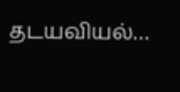தடயவியல்…